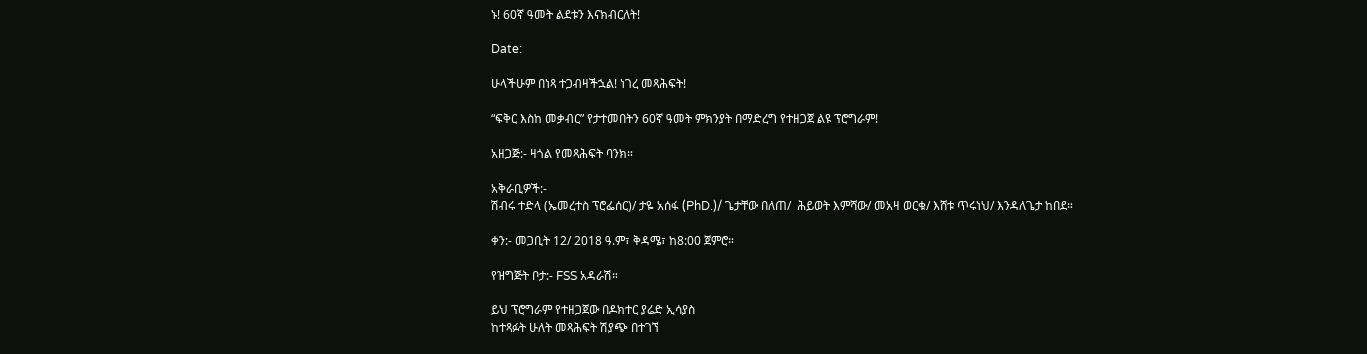ኑ! 60ኛ ዓመት ልደቱን እናክብርለት!

Date:

ሁላችሁም በነጻ ተጋብዛችኋል! ነገረ መጻሕፍት!

“ፍቅር እስከ መቃብር” የታተመበትን 60ኛ ዓመት ምክንያት በማድረግ የተዘጋጀ ልዩ ፕሮግራም!

አዘጋጅ:- ዛጎል የመጻሕፍት ባንክ።

አቅራቢዎች:-
ሽብሩ ተድላ (ኤመረተስ ፕሮፌሰር)/ ታዬ አሰፋ (PhD.)/ ጌታቸው በለጠ/  ሕይወት እምሻው/ መአዛ ወርቁ/ እሸቱ ጥሩነህ/ እንዳለጌታ ከበደ።

ቀን:- መጋቢት 12/ 2018 ዓ.ም፣ ቅዳሜ፣ ከ8:00 ጀምሮ።

የዝግጅት ቦታ:- FSS አዳራሽ።

ይህ ፕሮግራም የተዘጋጀው በዶክተር ያሬድ ኢሳያስ
ከተጻፉት ሁለት መጻሕፍት ሽያጭ በተገኘ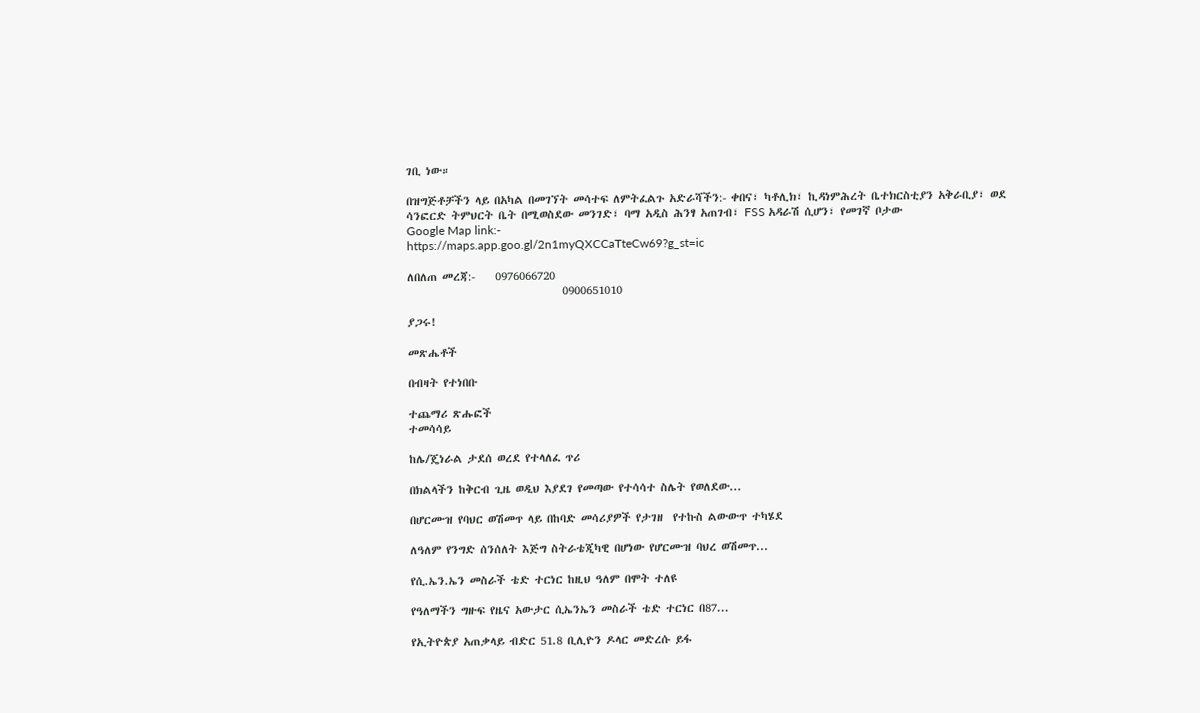ገቢ ነው።

በዝግጅቶቻችን ላይ በአካል በመገኘት መሳተፍ ለምትፈልጉ አድራሻችን:- ቀበና፣ ካቶሊክ፣ ኪዳነምሕረት ቤተክርስቲያን አቅራቢያ፣ ወደ ሳንፎርድ ትምህርት ቤት በሚወስደው መንገድ፣ ባማ አዲስ ሕንፃ አጠገብ፣ FSS አዳራሽ ሲሆን፣ የመገኛ ቦታው
Google Map link:-
https://maps.app.goo.gl/2n1myQXCCaTteCw69?g_st=ic

ለበለጠ መረጃ:-    0976066720
                               0900651010

ያጋሩ!

መጽሔቶች

በብዛት የተነበቡ

ተጨማሪ ጽሑፎች
ተመሳሳይ

ከሌ/ጄነራል ታደሰ ወረደ የተላለፈ ጥሪ

በክልላችን ከቅርብ ጊዜ ወዲህ እያደገ የመጣው የተሳሳተ ስሌት የወለደው...

በሆርሙዝ የባህር ወሽመጥ ላይ በከባድ መሳሪያዎች የታገዘ  የተኩስ ልውውጥ ተካሄደ

ለዓለም የንግድ ሰንሰለት እጅግ ስትራቴጂካዊ በሆነው የሆርሙዝ ባህረ ወሽመጥ...

የሲ.ኤን.ኤን መስራች ቴድ ተርነር ከዚህ ዓለም በሞት ተለዩ

የዓለማችን ግዙፍ የዜና አውታር ሲኤንኤን መስራች ቴድ ተርነር በ87...

የኢትዮጵያ አጠቃላይ ብድር 51.8 ቢሊዮን ዶላር መድረሱ ይፋ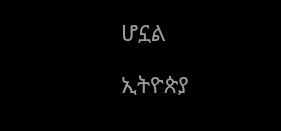ሆኗል

ኢትዮጵያ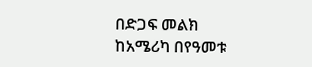በድጋፍ መልክ ከአሜሪካ በየዓመቱ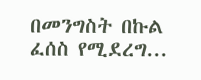በመንግስት በኩል ፈሰስ የሚደረግ...